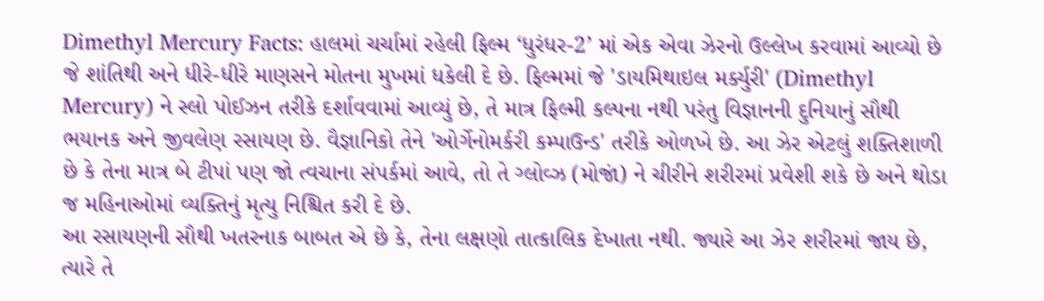Dimethyl Mercury Facts: હાલમાં ચર્ચામાં રહેલી ફિલ્મ ‘ધુરંધર-2’ માં એક એવા ઝેરનો ઉલ્લેખ કરવામાં આવ્યો છે જે શાંતિથી અને ધીરે-ધીરે માણસને મોતના મુખમાં ધકેલી દે છે. ફિલ્મમાં જે 'ડાયમિથાઇલ મર્ક્યુરી' (Dimethyl Mercury) ને સ્લો પોઈઝન તરીકે દર્શાવવામાં આવ્યું છે, તે માત્ર ફિલ્મી કલ્પના નથી પરંતુ વિજ્ઞાનની દુનિયાનું સૌથી ભયાનક અને જીવલેણ રસાયણ છે. વૈજ્ઞાનિકો તેને 'ઓર્ગેનોમર્કરી કમ્પાઉન્ડ' તરીકે ઓળખે છે. આ ઝેર એટલું શક્તિશાળી છે કે તેના માત્ર બે ટીપાં પણ જો ત્વચાના સંપર્કમાં આવે, તો તે ગ્લોવ્ઝ (મોજાં) ને ચીરીને શરીરમાં પ્રવેશી શકે છે અને થોડા જ મહિનાઓમાં વ્યક્તિનું મૃત્યુ નિશ્ચિત કરી દે છે.
આ રસાયણની સૌથી ખતરનાક બાબત એ છે કે, તેના લક્ષણો તાત્કાલિક દેખાતા નથી. જ્યારે આ ઝેર શરીરમાં જાય છે, ત્યારે તે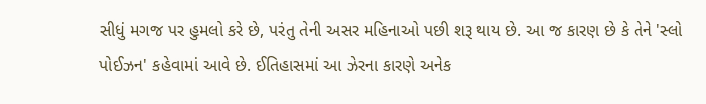સીધું મગજ પર હુમલો કરે છે, પરંતુ તેની અસર મહિનાઓ પછી શરૂ થાય છે. આ જ કારણ છે કે તેને 'સ્લો પોઈઝન' કહેવામાં આવે છે. ઈતિહાસમાં આ ઝેરના કારણે અનેક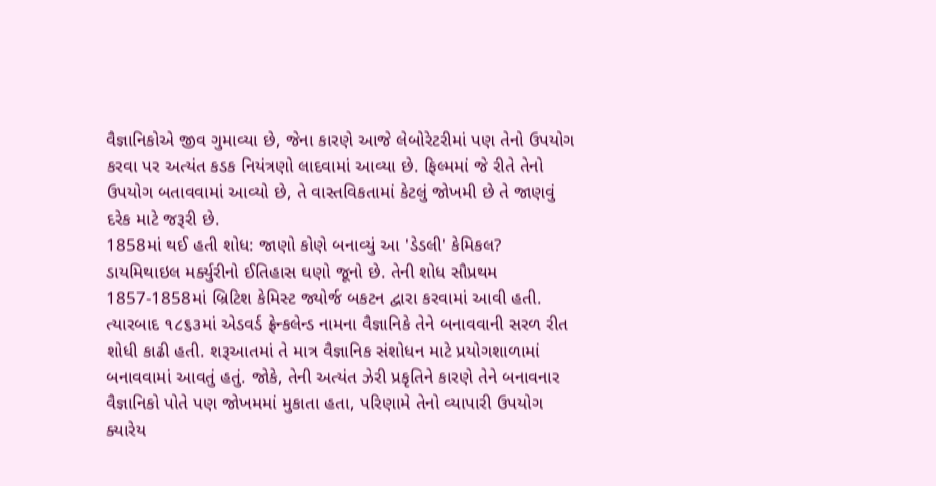વૈજ્ઞાનિકોએ જીવ ગુમાવ્યા છે, જેના કારણે આજે લેબોરેટરીમાં પણ તેનો ઉપયોગ કરવા પર અત્યંત કડક નિયંત્રણો લાદવામાં આવ્યા છે. ફિલ્મમાં જે રીતે તેનો ઉપયોગ બતાવવામાં આવ્યો છે, તે વાસ્તવિકતામાં કેટલું જોખમી છે તે જાણવું દરેક માટે જરૂરી છે.
1858માં થઈ હતી શોધ: જાણો કોણે બનાવ્યું આ 'ડેડલી' કેમિકલ?
ડાયમિથાઇલ મર્ક્યુરીનો ઈતિહાસ ઘણો જૂનો છે. તેની શોધ સૌપ્રથમ 1857-1858માં બ્રિટિશ કેમિસ્ટ જ્યોર્જ બકટન દ્વારા કરવામાં આવી હતી. ત્યારબાદ ૧૮૬૩માં એડવર્ડ ફ્રેન્કલેન્ડ નામના વૈજ્ઞાનિકે તેને બનાવવાની સરળ રીત શોધી કાઢી હતી. શરૂઆતમાં તે માત્ર વૈજ્ઞાનિક સંશોધન માટે પ્રયોગશાળામાં બનાવવામાં આવતું હતું. જોકે, તેની અત્યંત ઝેરી પ્રકૃતિને કારણે તેને બનાવનાર વૈજ્ઞાનિકો પોતે પણ જોખમમાં મુકાતા હતા, પરિણામે તેનો વ્યાપારી ઉપયોગ ક્યારેય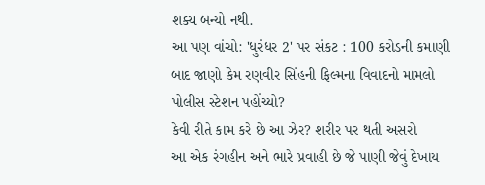શક્ય બન્યો નથી.
આ પણ વાંચો: 'ધુરંધર 2' પર સંકટ : 100 કરોડની કમાણી બાદ જાણો કેમ રણવીર સિંહની ફિલ્મના વિવાદનો મામલો પોલીસ સ્ટેશન પહોંચ્યો?
કેવી રીતે કામ કરે છે આ ઝેર? શરીર પર થતી અસરો
આ એક રંગહીન અને ભારે પ્રવાહી છે જે પાણી જેવું દેખાય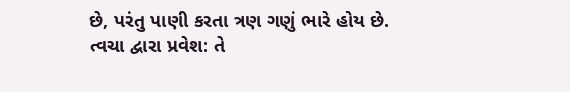છે, પરંતુ પાણી કરતા ત્રણ ગણું ભારે હોય છે.
ત્વચા દ્વારા પ્રવેશ: તે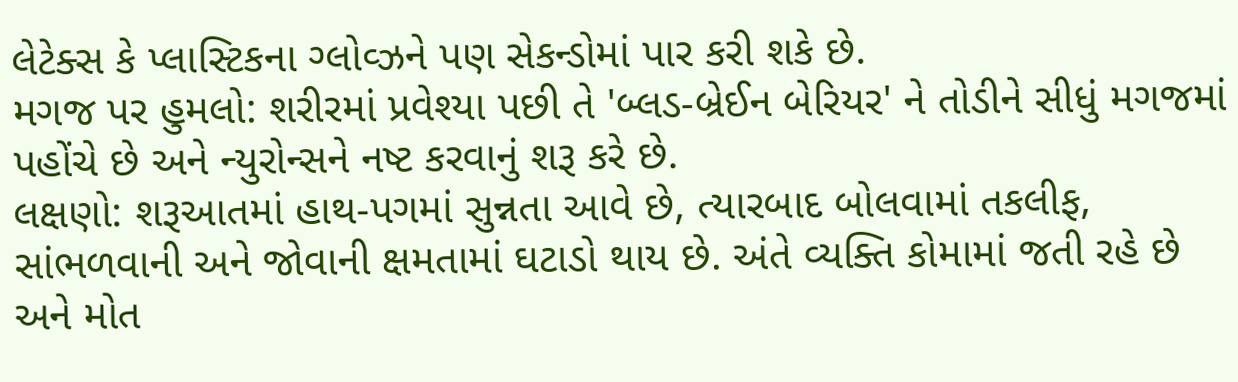લેટેક્સ કે પ્લાસ્ટિકના ગ્લોવ્ઝને પણ સેકન્ડોમાં પાર કરી શકે છે.
મગજ પર હુમલો: શરીરમાં પ્રવેશ્યા પછી તે 'બ્લડ-બ્રેઈન બેરિયર' ને તોડીને સીધું મગજમાં પહોંચે છે અને ન્યુરોન્સને નષ્ટ કરવાનું શરૂ કરે છે.
લક્ષણો: શરૂઆતમાં હાથ-પગમાં સુન્નતા આવે છે, ત્યારબાદ બોલવામાં તકલીફ, સાંભળવાની અને જોવાની ક્ષમતામાં ઘટાડો થાય છે. અંતે વ્યક્તિ કોમામાં જતી રહે છે અને મોત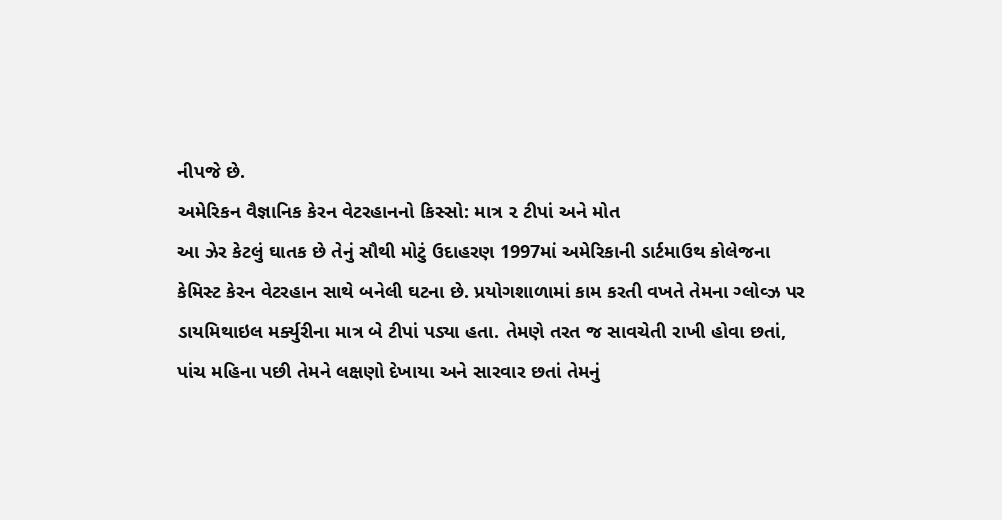નીપજે છે.
અમેરિકન વૈજ્ઞાનિક કેરન વેટરહાનનો કિસ્સો: માત્ર ૨ ટીપાં અને મોત
આ ઝેર કેટલું ઘાતક છે તેનું સૌથી મોટું ઉદાહરણ 1997માં અમેરિકાની ડાર્ટમાઉથ કોલેજના કેમિસ્ટ કેરન વેટરહાન સાથે બનેલી ઘટના છે. પ્રયોગશાળામાં કામ કરતી વખતે તેમના ગ્લોવ્ઝ પર ડાયમિથાઇલ મર્ક્યુરીના માત્ર બે ટીપાં પડ્યા હતા. તેમણે તરત જ સાવચેતી રાખી હોવા છતાં, પાંચ મહિના પછી તેમને લક્ષણો દેખાયા અને સારવાર છતાં તેમનું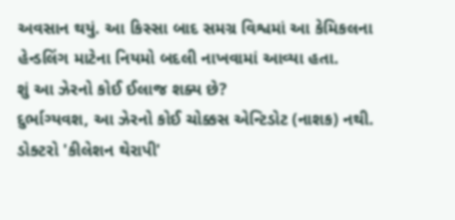અવસાન થયું. આ કિસ્સા બાદ સમગ્ર વિશ્વમાં આ કેમિકલના હેન્ડલિંગ માટેના નિયમો બદલી નાખવામાં આવ્યા હતા.
શું આ ઝેરનો કોઈ ઈલાજ શક્ય છે?
દુર્ભાગ્યવશ, આ ઝેરનો કોઈ ચોક્કસ એન્ટિડોટ (નાશક) નથી. ડોક્ટરો 'કીલેશન થેરાપી'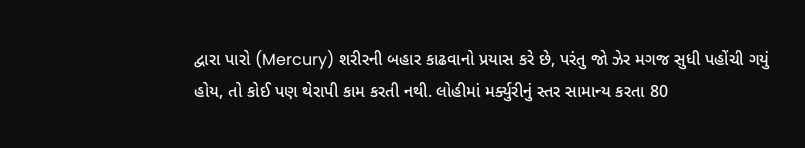દ્વારા પારો (Mercury) શરીરની બહાર કાઢવાનો પ્રયાસ કરે છે, પરંતુ જો ઝેર મગજ સુધી પહોંચી ગયું હોય, તો કોઈ પણ થેરાપી કામ કરતી નથી. લોહીમાં મર્ક્યુરીનું સ્તર સામાન્ય કરતા 80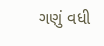ગણું વધી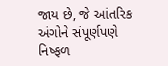જાય છે, જે આંતરિક અંગોને સંપૂર્ણપણે નિષ્ફળ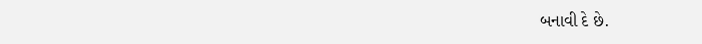બનાવી દે છે.